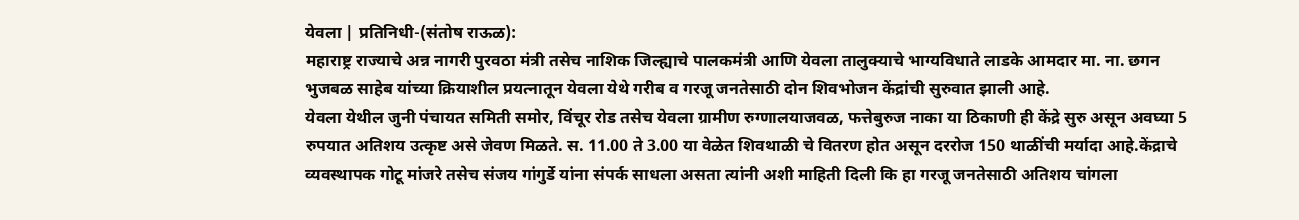येवला | प्रतिनिधी-(संतोष राऊळ):
महाराष्ट्र राज्याचे अन्न नागरी पुरवठा मंत्री तसेच नाशिक जिल्ह्याचे पालकमंत्री आणि येवला तालुक्याचे भाग्यविधाते लाडके आमदार मा. ना. छगन भुजबळ साहेब यांच्या क्रियाशील प्रयत्नातून येवला येथे गरीब व गरजू जनतेसाठी दोन शिवभोजन केंद्रांची सुरुवात झाली आहे.
येवला येथील जुनी पंचायत समिती समोर, विंचूर रोड तसेच येवला ग्रामीण रुग्णालयाजवळ, फत्तेबुरुज नाका या ठिकाणी ही केंद्रे सुरु असून अवघ्या 5 रुपयात अतिशय उत्कृष्ट असे जेवण मिळते. स. 11.00 ते 3.00 या वेळेत शिवथाळी चे वितरण होत असून दररोज 150 थाळींची मर्यादा आहे.केंद्राचे व्यवस्थापक गोटू मांजरे तसेच संजय गांगुर्डे यांना संपर्क साधला असता त्यांनी अशी माहिती दिली कि हा गरजू जनतेसाठी अतिशय चांगला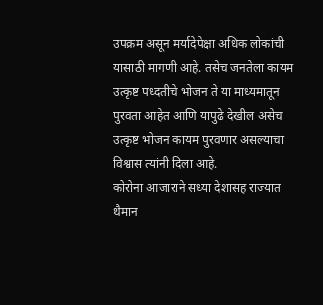उपक्रम असून मर्यादेपेक्षा अधिक लोकांची यासाठी मागणी आहे. तसेच जनतेला कायम उत्कृष्ट पध्दतीचे भोजन ते या माध्यमातून पुरवता आहेत आणि यापुढे देखील असेच उत्कृष्ट भोजन कायम पुरवणार असल्याचा विश्वास त्यांनी दिला आहे.
कोरोना आजाराने सध्या देशासह राज्यात थैमान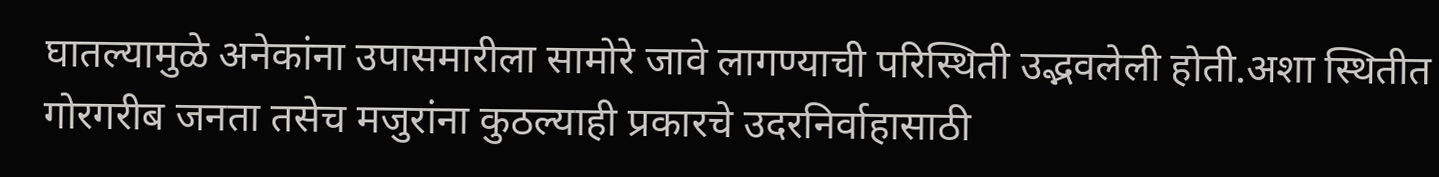घातल्यामुळे अनेकांना उपासमारीला सामोरे जावे लागण्याची परिस्थिती उद्भवलेली होती.अशा स्थितीत गोरगरीब जनता तसेच मजुरांना कुठल्याही प्रकारचे उदरनिर्वाहासाठी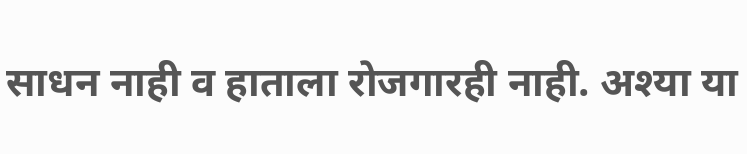साधन नाही व हाताला रोजगारही नाही. अश्या या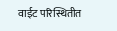वाईट परिस्थितीत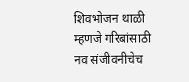शिवभोजन थाळी म्हणजे गरिबांसाठी नव संजीवनीचेच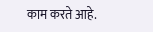काम करते आहे.